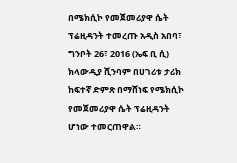በሜክሲኮ የመጀመሪያዋ ሴት ፕሬዚዳንት ተመረጡ አዲስ አበባ፣ ግንቦት 26፣ 2016 (ኤፍ ቢ ሲ) ክላውዲያ ሺንባም በሀገሪቱ ታሪክ ከፍተኛ ድምጽ በማሸነፍ የሜክሲኮ የመጀመሪያዋ ሴት ፕሬዚዳንት ሆነው ተመርጠዋል።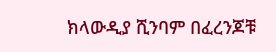ክላውዲያ ሺንባም በፈረንጆቹ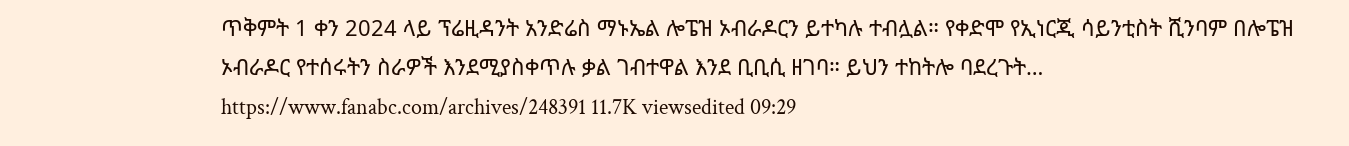ጥቅምት 1 ቀን 2024 ላይ ፕሬዚዳንት አንድሬስ ማኑኤል ሎፔዝ ኦብራዶርን ይተካሉ ተብሏል። የቀድሞ የኢነርጂ ሳይንቲስት ሺንባም በሎፔዝ ኦብራዶር የተሰሩትን ስራዎች እንደሚያስቀጥሉ ቃል ገብተዋል እንደ ቢቢሲ ዘገባ። ይህን ተከትሎ ባደረጉት… https://www.fanabc.com/archives/248391 11.7K viewsedited 09:29